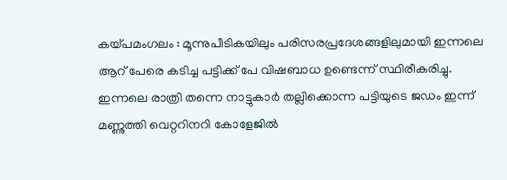കയ്പമംഗലം : മൂന്നുപീടികയിലും പരിസരപ്രദേശങ്ങളിലുമായി ഇന്നലെ ആറ് പേരെ കടിച്ച പട്ടിക്ക് പേ വിഷബാധ ഉണ്ടെന്ന് സ്ഥിരീകരിച്ചു. ഇന്നലെ രാത്രി തന്നെ നാട്ടുകാർ തല്ലിക്കൊന്ന പട്ടിയുടെ ജഡം ഇന്ന് മണ്ണുത്തി വെറ്ററിനറി കോളേജിൽ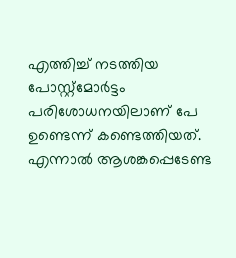എത്തിച്ച് നടത്തിയ പോസ്റ്റ്മോർട്ടം പരിശോധനയിലാണ് പേ ഉണ്ടെന്ന് കണ്ടെത്തിയത്. എന്നാൽ ആശങ്കപ്പെടേണ്ട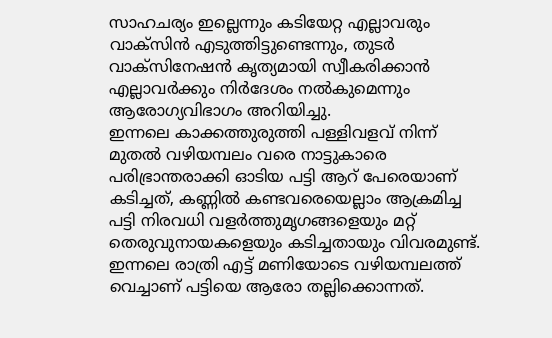സാഹചര്യം ഇല്ലെന്നും കടിയേറ്റ എല്ലാവരും വാക്സിൻ എടുത്തിട്ടുണ്ടെന്നും, തുടർ വാക്സിനേഷൻ കൃത്യമായി സ്വീകരിക്കാൻ എല്ലാവർക്കും നിർദേശം നൽകുമെന്നും ആരോഗ്യവിഭാഗം അറിയിച്ചു.
ഇന്നലെ കാക്കത്തുരുത്തി പള്ളിവളവ് നിന്ന് മുതൽ വഴിയമ്പലം വരെ നാട്ടുകാരെ പരിഭ്രാന്തരാക്കി ഓടിയ പട്ടി ആറ് പേരെയാണ് കടിച്ചത്, കണ്ണിൽ കണ്ടവരെയെല്ലാം ആക്രമിച്ച പട്ടി നിരവധി വളർത്തുമൃഗങ്ങളെയും മറ്റ് തെരുവുനായകളെയും കടിച്ചതായും വിവരമുണ്ട്. ഇന്നലെ രാത്രി എട്ട് മണിയോടെ വഴിയമ്പലത്ത് വെച്ചാണ് പട്ടിയെ ആരോ തല്ലിക്കൊന്നത്.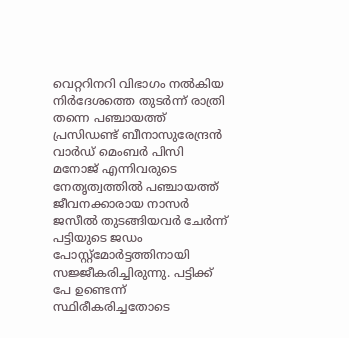വെറ്ററിനറി വിഭാഗം നൽകിയ നിർദേശത്തെ തുടർന്ന് രാത്രി തന്നെ പഞ്ചായത്ത് പ്രസിഡണ്ട് ബീനാസുരേന്ദ്രൻ വാർഡ് മെംബർ പിസി മനോജ് എന്നിവരുടെ നേതൃത്വത്തിൽ പഞ്ചായത്ത് ജീവനക്കാരായ നാസർ ജസീൽ തുടങ്ങിയവർ ചേർന്ന് പട്ടിയുടെ ജഡം പോസ്റ്റ്മോർട്ടത്തിനായി സജ്ജീകരിച്ചിരുന്നു. പട്ടിക്ക് പേ ഉണ്ടെന്ന് സ്ഥിരീകരിച്ചതോടെ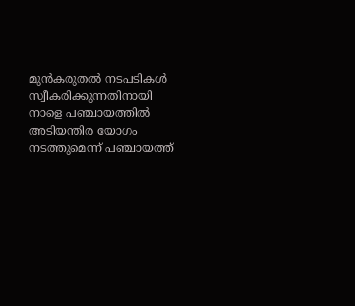മുൻകരുതൽ നടപടികൾ സ്വീകരിക്കുന്നതിനായി നാളെ പഞ്ചായത്തിൽ അടിയന്തിര യോഗം നടത്തുമെന്ന് പഞ്ചായത്ത്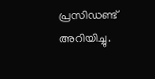പ്രസിഡണ്ട് അറിയിച്ചു.